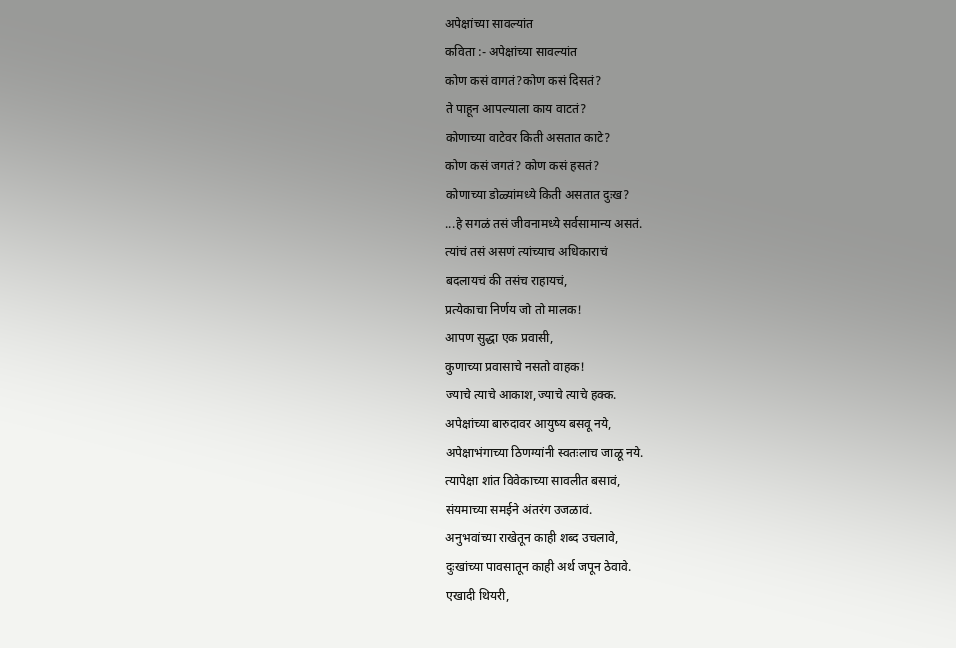अपेक्षांच्या सावल्यांत
कविता :- अपेक्षांच्या सावल्यांत
कोण कसं वागतं?कोण कसं दिसतं?
ते पाहून आपल्याला काय वाटतं?
कोणाच्या वाटेवर किती असतात काटे?
कोण कसं जगतं? कोण कसं हसतं?
कोणाच्या डोळ्यांमध्ये किती असतात दुःख?
...हे सगळं तसं जीवनामध्ये सर्वसामान्य असतं.
त्यांचं तसं असणं त्यांच्याच अधिकाराचं
बदलायचं की तसंच राहायचं,
प्रत्येकाचा निर्णय जो तो मालक!
आपण सुद्धा एक प्रवासी,
कुणाच्या प्रवासाचे नसतो वाहक!
ज्याचे त्याचे आकाश,ज्याचे त्याचे हक्क.
अपेक्षांच्या बारुदावर आयुष्य बसवू नये,
अपेक्षाभंगाच्या ठिणग्यांनी स्वतःलाच जाळू नये.
त्यापेक्षा शांत विवेकाच्या सावलीत बसावं,
संयमाच्या समईने अंतरंग उजळावं.
अनुभवांच्या राखेतून काही शब्द उचलावे,
दुःखांच्या पावसातून काही अर्थ जपून ठेवावे.
एखादी थियरी,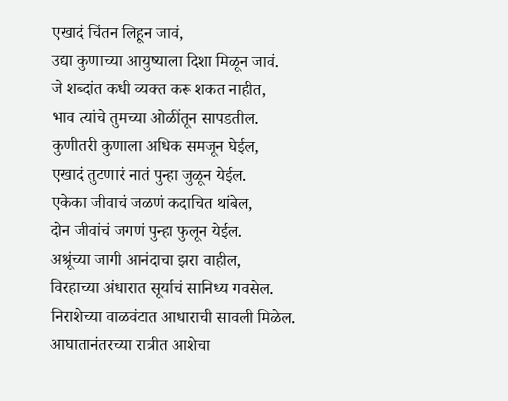एखादं चिंतन लिहून जावं,
उद्या कुणाच्या आयुष्याला दिशा मिळून जावं.
जे शब्दांत कधी व्यक्त करू शकत नाहीत,
भाव त्यांचे तुमच्या ओळींतून सापडतील.
कुणीतरी कुणाला अधिक समजून घेईल,
एखादं तुटणारं नातं पुन्हा जुळून येईल.
एकेका जीवाचं जळणं कदाचित थांबेल,
दोन जीवांचं जगणं पुन्हा फुलून येईल.
अश्रूंच्या जागी आनंदाचा झरा वाहील,
विरहाच्या अंधारात सूर्याचं सानिध्य गवसेल.
निराशेच्या वाळवंटात आधाराची सावली मिळेल.
आघातानंतरच्या रात्रीत आशेचा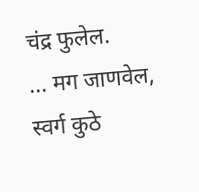चंद्र फुलेल.
... मग जाणवेल, स्वर्ग कुठे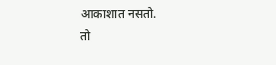आकाशात नसतो.
तो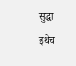सुद्धा इथेच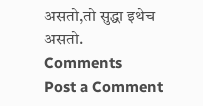असतो,तो सुद्धा इथेच असतो.
Comments
Post a Comment